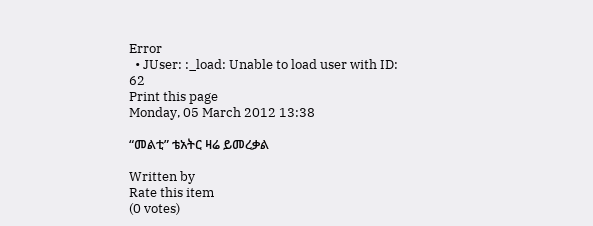Error
  • JUser: :_load: Unable to load user with ID: 62
Print this page
Monday, 05 March 2012 13:38

“መልቲ” ቴአትር ዛሬ ይመረቃል

Written by
Rate this item
(0 votes)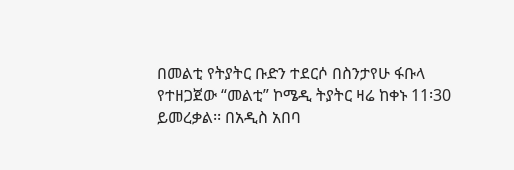በመልቲ የትያትር ቡድን ተደርሶ በስንታየሁ ፋቡላ የተዘጋጀው “መልቲ” ኮሜዲ ትያትር ዛሬ ከቀኑ 11፡30 ይመረቃል፡፡ በአዲስ አበባ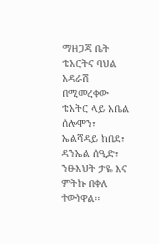ማዘጋጃ ቤት ቴአርትና ባህል አዳራሽ በሚመረቀው ቴአትር ላይ አቤል ሰሎሞን፣ ኤልሻዳይ ከበደ፣ ዳንኤል ሰዒድ፣ ንፁእህት ታዬ እና ምትኩ በቀለ ተውነዋል፡፡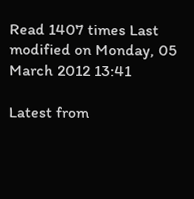Read 1407 times Last modified on Monday, 05 March 2012 13:41

Latest from